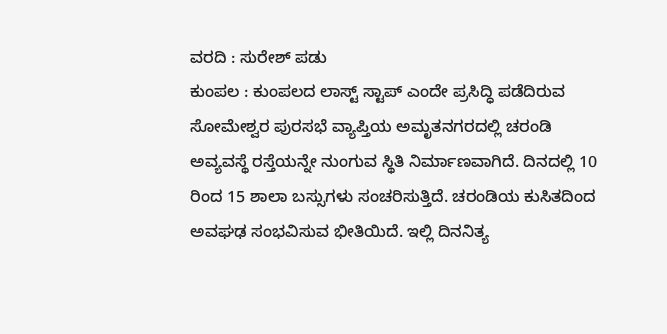ವರದಿ : ಸುರೇಶ್ ಪಡು
ಕುಂಪಲ : ಕುಂಪಲದ ಲಾಸ್ಟ್ ಸ್ಟಾಪ್ ಎಂದೇ ಪ್ರಸಿದ್ಧಿ ಪಡೆದಿರುವ ಸೋಮೇಶ್ವರ ಪುರಸಭೆ ವ್ಯಾಪ್ತಿಯ ಅಮೃತನಗರದಲ್ಲಿ ಚರಂಡಿ ಅವ್ಯವಸ್ಥೆ ರಸ್ತೆಯನ್ನೇ ನುಂಗುವ ಸ್ಥಿತಿ ನಿರ್ಮಾಣವಾಗಿದೆ. ದಿನದಲ್ಲಿ 10 ರಿಂದ 15 ಶಾಲಾ ಬಸ್ಸುಗಳು ಸಂಚರಿಸುತ್ತಿದೆ. ಚರಂಡಿಯ ಕುಸಿತದಿಂದ ಅವಘಢ ಸಂಭವಿಸುವ ಭೀತಿಯಿದೆ. ಇಲ್ಲಿ ದಿನನಿತ್ಯ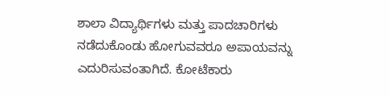ಶಾಲಾ ವಿದ್ಯಾರ್ಥಿಗಳು ಮತ್ತು ಪಾದಚಾರಿಗಳು ನಡೆದುಕೊಂಡು ಹೋಗುವವರೂ ಅಪಾಯವನ್ನು ಎದುರಿಸುವಂತಾಗಿದೆ. ಕೋಟೆಕಾರು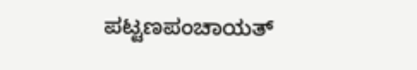ಪಟ್ಟಣಪಂಚಾಯತ್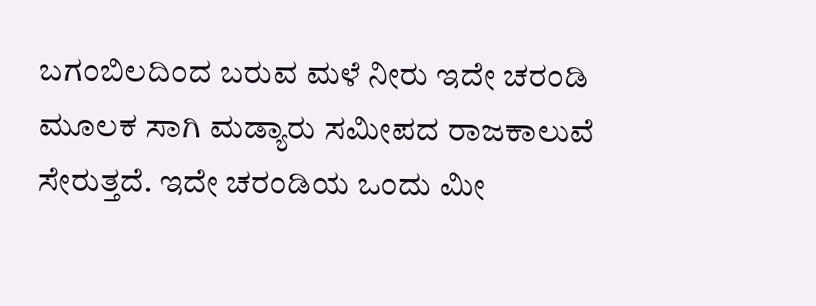ಬಗಂಬಿಲದಿಂದ ಬರುವ ಮಳೆ ನೀರು ಇದೇ ಚರಂಡಿ ಮೂಲಕ ಸಾಗಿ ಮಡ್ಯಾರು ಸಮೀಪದ ರಾಜಕಾಲುವೆ ಸೇರುತ್ತದೆ. ಇದೇ ಚರಂಡಿಯ ಒಂದು ಮೀ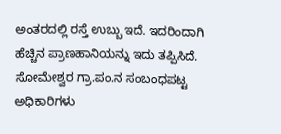ಅಂತರದಲ್ಲಿ ರಸ್ತೆ ಉಬ್ಬು ಇದೆ. ಇದರಿಂದಾಗಿ ಹೆಚ್ಚಿನ ಪ್ರಾಣಹಾನಿಯನ್ನು ಇದು ತಪ್ಪಿಸಿದೆ. ಸೋಮೇಶ್ವರ ಗ್ರಾ.ಪಂ.ನ ಸಂಬಂಧಪಟ್ಟ ಅಧಿಕಾರಿಗಳು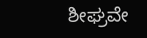ಶೀಘ್ರವೇ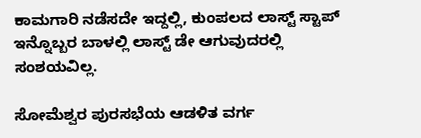ಕಾಮಗಾರಿ ನಡೆಸದೇ ಇದ್ದಲ್ಲಿ, ಕುಂಪಲದ ಲಾಸ್ಟ್ ಸ್ಟಾಪ್ ಇನ್ನೊಬ್ಬರ ಬಾಳಲ್ಲಿ ಲಾಸ್ಟ್ ಡೇ ಆಗುವುದರಲ್ಲಿ ಸಂಶಯವಿಲ್ಲ.

ಸೋಮೆಶ್ವರ ಪುರಸಭೆಯ ಆಡಳಿತ ವರ್ಗ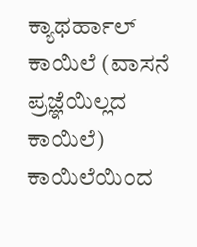ಕ್ಯಾಥರ್ಹಾಲ್ ಕಾಯಿಲೆ (ವಾಸನೆ ಪ್ರಜ್ಞೆಯಿಲ್ಲದ ಕಾಯಿಲೆ) ಕಾಯಿಲೆಯಿಂದ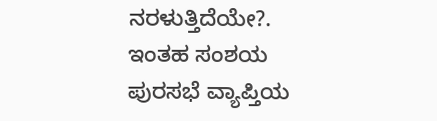ನರಳುತ್ತಿದೆಯೇ?. ಇಂತಹ ಸಂಶಯ ಪುರಸಭೆ ವ್ಯಾಪ್ತಿಯ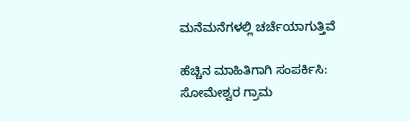ಮನೆಮನೆಗಳಲ್ಲಿ ಚರ್ಚೆಯಾಗುತ್ತಿವೆ

ಹೆಚ್ಚಿನ ಮಾಹಿತಿಗಾಗಿ ಸಂಪರ್ಕಿಸಿ:
ಸೋಮೇಶ್ವರ ಗ್ರಾಮ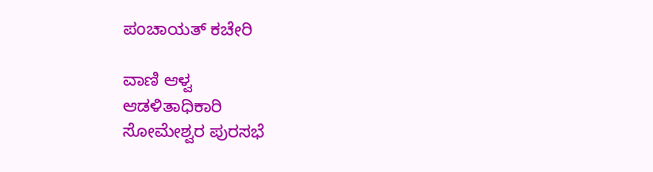ಪಂಚಾಯತ್ ಕಚೇರಿ

ವಾಣಿ ಆಳ್ವ
ಆಡಳಿತಾಧಿಕಾರಿ
ಸೋಮೇಶ್ವರ ಪುರಸಭೆ